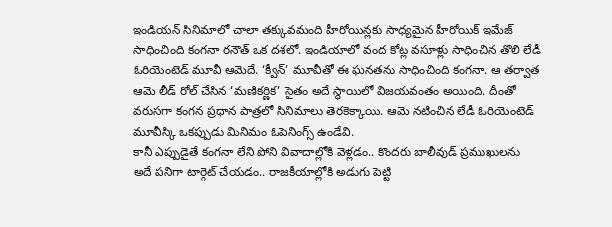ఇండియన్ సినిమాలో చాలా తక్కువమంది హీరోయిన్లకు సాధ్యమైన హీరోయిక్ ఇమేజ్ సాధించింది కంగనా రనౌత్ ఒక దశలో. ఇండియాలో వంద కోట్ల వసూళ్లు సాధించిన తొలి లేడీ ఓరియెంటెడ్ మూవీ ఆమెదే. ‘క్వీన్’ మూవీతో ఈ ఘనతను సాధించింది కంగనా. ఆ తర్వాత ఆమె లీడ్ రోల్ చేసిన ‘మణికర్ణిక’ సైతం అదే స్థాయిలో విజయవంతం అయింది. దీంతో వరుసగా కంగన ప్రధాన పాత్రలో సినిమాలు తెరకెక్కాయి. ఆమె నటించిన లేడీ ఓరియెంటెడ్ మూవీస్కి ఒకప్పుడు మినిమం ఓపెనింగ్స్ ఉండేవి.
కానీ ఎప్పుడైతే కంగనా లేని పోని వివాదాల్లోకి వెళ్లడం.. కొందరు బాలీవుడ్ ప్రముఖులను అదే పనిగా టార్గెట్ చేయడం.. రాజకీయాల్లోకి అడుగు పెట్టి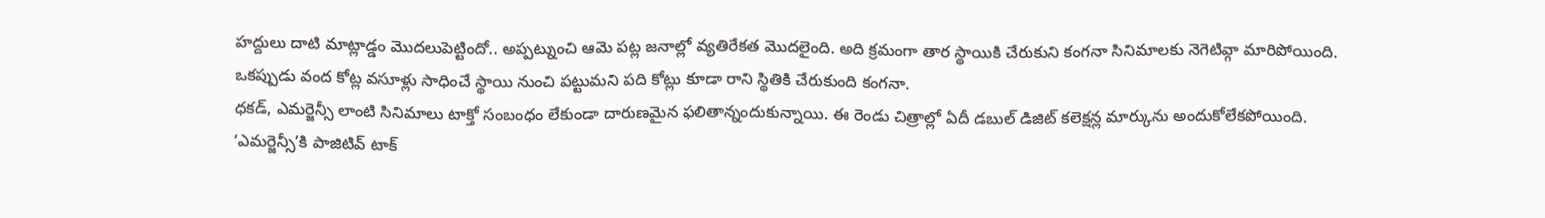హద్దులు దాటి మాట్లాడ్డం మొదలుపెట్టిందో.. అప్పట్నుంచి ఆమె పట్ల జనాల్లో వ్యతిరేకత మొదలైంది. అది క్రమంగా తార స్థాయికి చేరుకుని కంగనా సినిమాలకు నెగెటివ్గా మారిపోయింది.
ఒకప్పుడు వంద కోట్ల వసూళ్లు సాధించే స్థాయి నుంచి పట్టుమని పది కోట్లు కూడా రాని స్థితికి చేరుకుంది కంగనా.
ధకడ్, ఎమర్జెన్సీ లాంటి సినిమాలు టాక్తో సంబంధం లేకుండా దారుణమైన ఫలితాన్నందుకున్నాయి. ఈ రెండు చిత్రాల్లో ఏదీ డబుల్ డిజిట్ కలెక్షన్ల మార్కును అందుకోలేకపోయింది.
‘ఎమర్జెన్సీ’కి పాజిటివ్ టాక్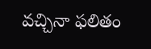వచ్చినా ఫలితం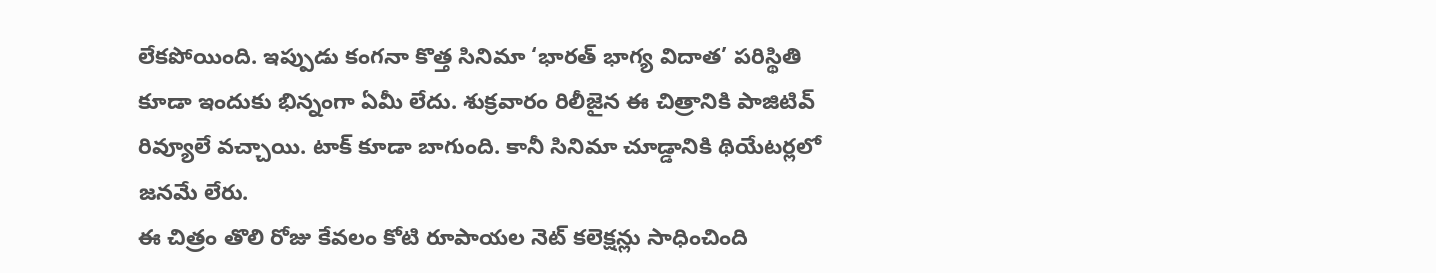లేకపోయింది. ఇప్పుడు కంగనా కొత్త సినిమా ‘భారత్ భాగ్య విదాత’ పరిస్థితి కూడా ఇందుకు భిన్నంగా ఏమీ లేదు. శుక్రవారం రిలీజైన ఈ చిత్రానికి పాజిటివ్ రివ్యూలే వచ్చాయి. టాక్ కూడా బాగుంది. కానీ సినిమా చూడ్డానికి థియేటర్లలో జనమే లేరు.
ఈ చిత్రం తొలి రోజు కేవలం కోటి రూపాయల నెట్ కలెక్షన్లు సాధించింది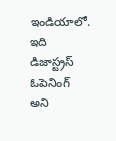ఇండియాలో. ఇది డిజాస్ట్రస్ ఓపెనింగ్ అని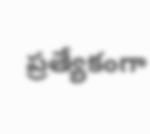ప్రత్యేకంగా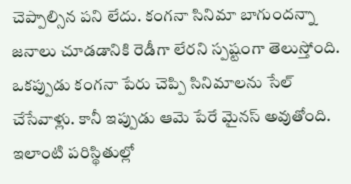చెప్పాల్సిన పని లేదు. కంగనా సినిమా బాగుందన్నా జనాలు చూడడానికి రెడీగా లేరని స్పష్టంగా తెలుస్తోంది. ఒకప్పుడు కంగనా పేరు చెప్పి సినిమాలను సేల్ చేసేవాళ్లు. కానీ ఇప్పుడు ఆమె పేరే మైనస్ అవుతోంది. ఇలాంటి పరిస్థితుల్లో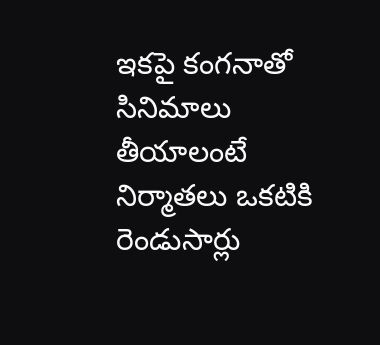ఇకపై కంగనాతో సినిమాలు తీయాలంటే నిర్మాతలు ఒకటికి రెండుసార్లు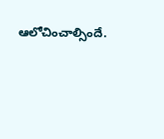ఆలోచించాల్సిందే.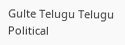Gulte Telugu Telugu Political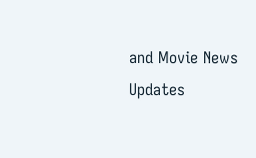and Movie News Updates